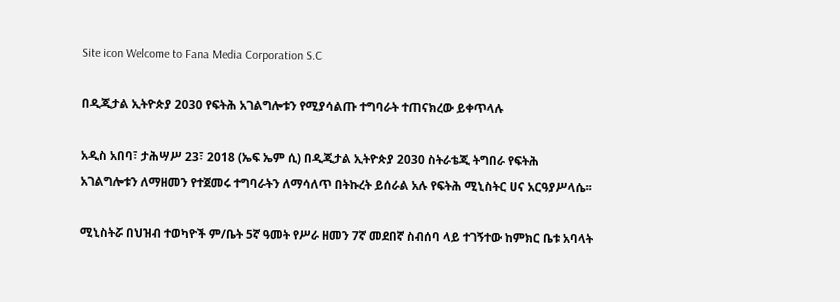Site icon Welcome to Fana Media Corporation S.C

በዲጂታል ኢትዮጵያ 2030 የፍትሕ አገልግሎቱን የሚያሳልጡ ተግባራት ተጠናክረው ይቀጥላሉ

አዲስ አበባ፣ ታሕሣሥ 23፣ 2018 (ኤፍ ኤም ሲ) በዲጂታል ኢትዮጵያ 2030 ስትራቴጂ ትግበራ የፍትሕ አገልግሎቱን ለማዘመን የተጀመሩ ተግባራትን ለማሳለጥ በትኩረት ይሰራል አሉ የፍትሕ ሚኒስትር ሀና አርዓያሥላሴ፡፡

ሚኒስትሯ በህዝብ ተወካዮች ም/ቤት 5ኛ ዓመት የሥራ ዘመን 7ኛ መደበኛ ስብሰባ ላይ ተገኝተው ከምክር ቤቱ አባላት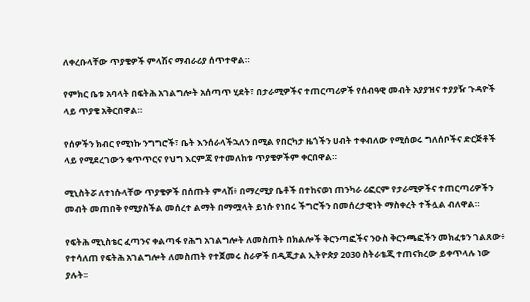ለቀረቡላቸው ጥያቄዎች ምላሽና ማብራሪያ ሰጥተዋል።

የምክር ቤቱ አባላት በፍትሕ አገልግሎት አሰጣጥ ሂደት፣ በታራሚዎችና ተጠርጣሪዎች የሰብዓዊ መብት አያያዝና ተያያዥ ጉዳዮች ላይ ጥያቄ አቅርበዋል።

የሰዎችን ክብር የሚነኩ ንግግሮች፣ ቤት እንሰራላችኋለን በሚል የበርካታ ዜጎችን ሀብት ተቀብለው የሚሰወሩ ግለሰቦችና ድርጅቶች ላይ የሚደረገውን ቁጥጥርና የህግ እርምጃ የተመለከቱ ጥያቄዎችም ቀርበዋል።

ሚኒስትሯ ለተነሱላቸው ጥያቄዎች በሰጡት ምላሽ፥ በማረሚያ ቤቶች በተከናወነ ጠንካራ ሪፎርም የታራሚዎችና ተጠርጣሪዎችን መብት መጠበቅ የሚያስችል መሰረተ ልማት በማሟላት ይነሱ የነበሩ ችግሮችን በመሰረታዊነት ማስቀረት ተችሏል ብለዋል።

የፍትሕ ሚኒስቴር ፈጣንና ቀልጣፋ የሕግ አገልግሎት ለመስጠት በክልሎች ቅርንጣፎችና ንዑስ ቅርንጫፎችን መክፈቱን ገልጸው፥ የተሳለጠ የፍትሕ አገልግሎት ለመስጠት የተጀመሩ ስራዎች በዲጂታል ኢትዮጵያ 2030 ስትራቴጂ ተጠናክረው ይቀጥላሉ ነው ያሉት፡፡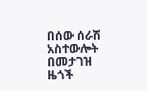በሰው ሰራሽ አስተውሎት በመታገዝ ዜጎች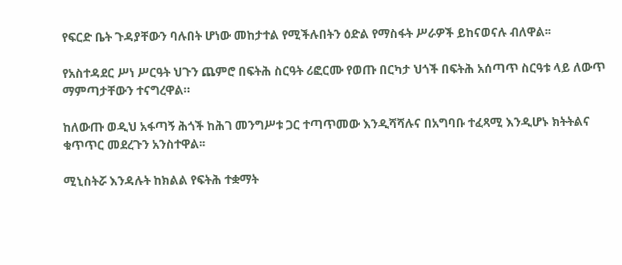የፍርድ ቤት ጉዳያቸውን ባሉበት ሆነው መከታተል የሚችሉበትን ዕድል የማስፋት ሥራዎች ይከናወናሉ ብለዋል፡፡

የአስተዳደር ሥነ ሥርዓት ህጉን ጨምሮ በፍትሕ ስርዓት ሪፎርሙ የወጡ በርካታ ህጎች በፍትሕ አሰጣጥ ስርዓቱ ላይ ለውጥ ማምጣታቸውን ተናግረዋል።

ከለውጡ ወዲህ አፋጣኝ ሕጎች ከሕገ መንግሥቱ ጋር ተጣጥመው እንዲሻሻሉና በአግባቡ ተፈጻሚ እንዲሆኑ ክትትልና ቁጥጥር መደረጉን አንስተዋል፡፡

ሚኒስትሯ እንዳሉት ከክልል የፍትሕ ተቋማት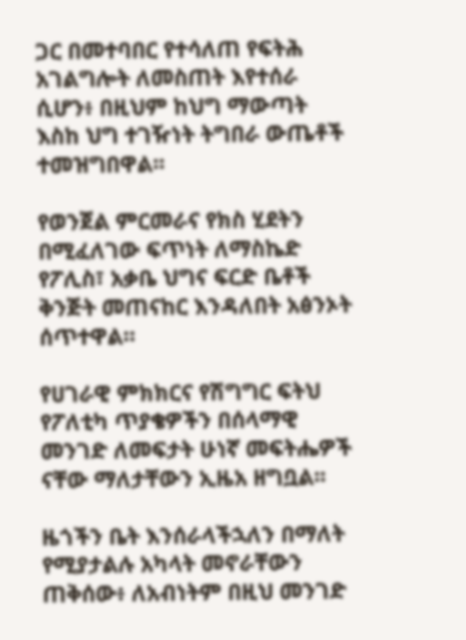ጋር በመተባበር የተሳለጠ የፍትሕ አገልግሎት ለመስጠት እየተሰራ ሲሆን፥ በዚህም ከህግ ማውጣት እስከ ህግ ተገዥነት ትግበራ ውጤቶች ተመዝግበዋል፡፡

የወንጀል ምርመራና የክስ ሂደትን በሚፈለገው ፍጥነት ለማስኬድ የፖሊስ፣ አቃቤ ህግና ፍርድ ቤቶች ቅንጅት መጠናከር እንዳለበት አፅንኦት ሰጥተዋል።

የሀገራዊ ምክክርና የሽግግር ፍትህ የፖለቲካ ጥያቄዎችን በሰላማዊ መንገድ ለመፍታት ሁነኛ መፍትሔዎች ናቸው ማለታቸውን ኢዜአ ዘግቧል፡፡

ዜጎችን ቤት እንሰራላችኋለን በማለት የሚያታልሉ አካላት መኖራቸውን ጠቅሰው፥ ለአብነትም በዚህ መንገድ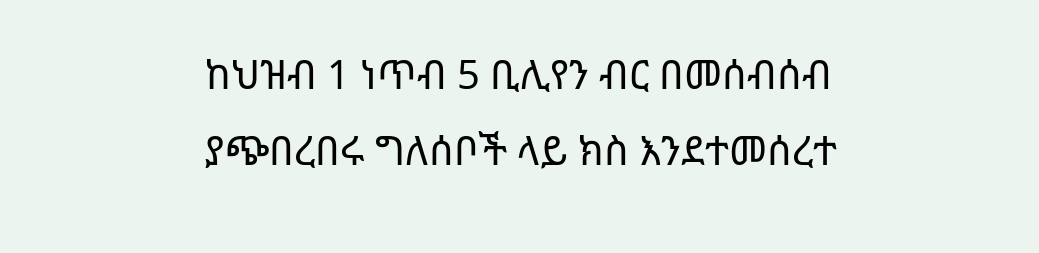ከህዝብ 1 ነጥብ 5 ቢሊየን ብር በመሰብሰብ ያጭበረበሩ ግለሰቦች ላይ ክስ እንደተመሰረተ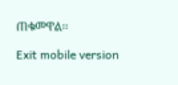ጠቁመዋል፡፡

Exit mobile version